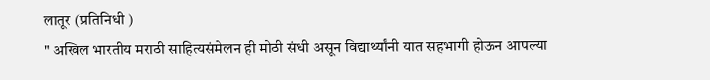लातूर (प्रतिनिधी )
" अखिल भारतीय मराठी साहित्यसंमेलन ही मोठी संधी असून विद्यार्थ्यांनी यात सहभागी होऊन आपल्या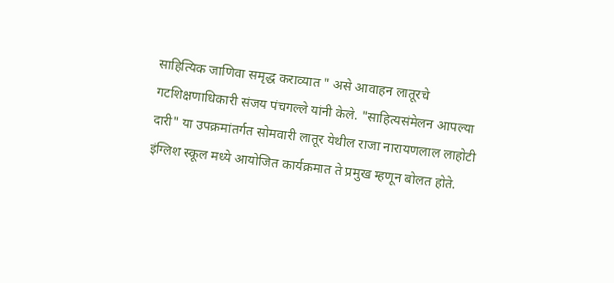साहित्यिक जाणिवा समृद्ध कराव्यात " असे आवाहन लातूरचे गटशिक्षणाधिकारी संजय पंचगल्ले यांनी केले. "साहित्यसंमेलन आपल्या दारी" या उपक्रमांतर्गत सोमवारी लातूर येथील राजा नारायणलाल लाहोटी इंग्लिश स्कूल मध्ये आयोजित कार्यक्रमात ते प्रमुख म्हणून बोलत होते.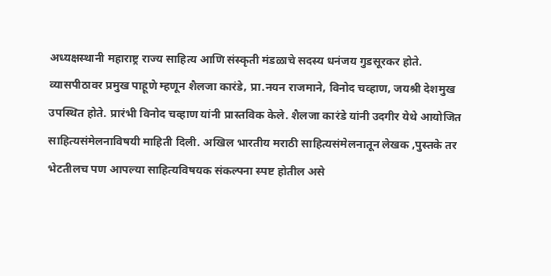अध्यक्षस्थानी महाराष्ट्र राज्य साहित्य आणि संस्कृती मंडळाचे सदस्य धनंजय गुडसूरकर होते. व्यासपीठावर प्रमुख पाहूणे म्हणून शैलजा कारंडे, प्रा.नयन राजमाने, विनोद चव्हाण, जयश्री देशमुख उपस्थित होते. प्रारंभी विनोद चव्हाण यांनी प्रास्तविक केले. शैलजा कारंडे यांनी उदगीर येथे आयोजित साहित्यसंमेलनाविषयी माहिती दिली. अखिल भारतीय मराठी साहित्यसंमेलनातून लेखक ,पुस्तके तर भेटतीलच पण आपल्या साहित्यविषयक संकल्पना स्पष्ट होतील असे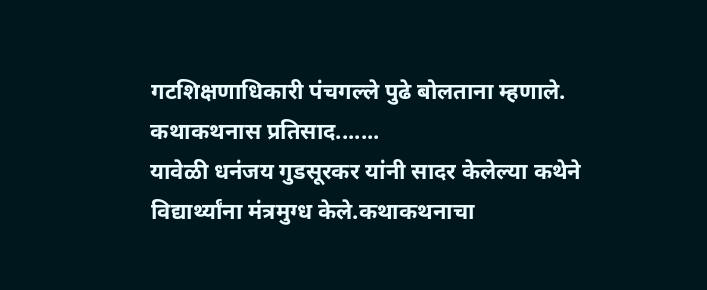गटशिक्षणाधिकारी पंचगल्ले पुढे बोलताना म्हणाले.
कथाकथनास प्रतिसाद.......
यावेळी धनंजय गुडसूरकर यांनी सादर केलेल्या कथेने विद्यार्थ्यांना मंत्रमुग्ध केले.कथाकथनाचा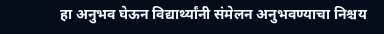हा अनुभव घेऊन विद्यार्थ्यांनी संमेलन अनुभवण्याचा निश्चय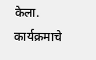केला. कार्यक्रमाचे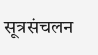सूत्रसंचलन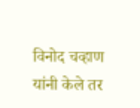विनोद चव्हाण यांनी केले तर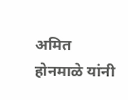अमित होनमाळे यांनी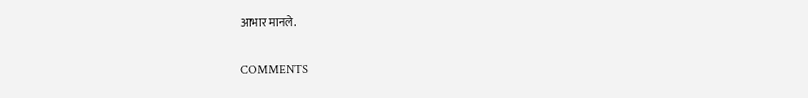आभार मानले.

COMMENTS